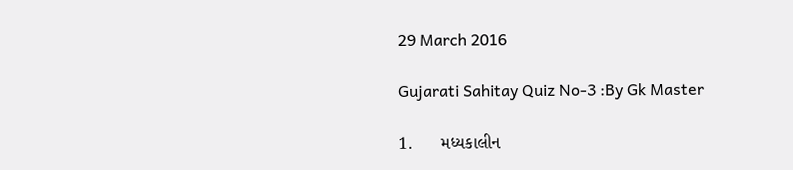29 March 2016

Gujarati Sahitay Quiz No-3 :By Gk Master

1.      મધ્યકાલીન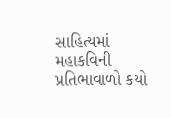સાહિત્યમાં મહાકવિની પ્રતિભાવાળો કયો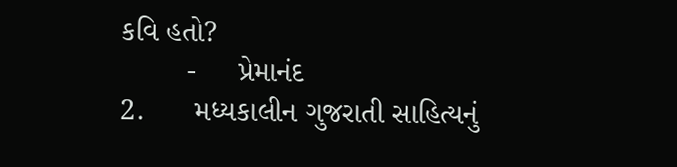કવિ હતો?
        -     પ્રેમાનંદ
2.      મધ્યકાલીન ગુજરાતી સાહિત્યનું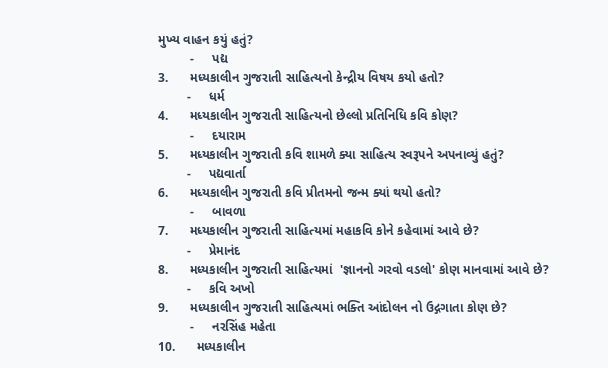મુખ્ય વાહન કયું હતું?
         -     પદ્ય
3.      મધ્યકાલીન ગુજરાતી સાહિત્યનો કેન્દ્રીય વિષય કયો હતો?
        -     ધર્મ
4.      મધ્યકાલીન ગુજરાતી સાહિત્યનો છેલ્લો પ્રતિનિધિ કવિ કોણ?
         -     દયારામ
5.      મધ્યકાલીન ગુજરાતી કવિ શામળે ક્યા સાહિત્ય સ્વરૂપને અપનાવ્યું હતું?
        -     પદ્યવાર્તા
6.      મધ્યકાલીન ગુજરાતી કવિ પ્રીતમનો જન્મ ક્યાં થયો હતો?
         -     બાવળા
7.      મધ્યકાલીન ગુજરાતી સાહિત્યમાં મહાકવિ કોને કહેવામાં આવે છે?
        -     પ્રેમાનંદ
8.      મધ્યકાલીન ગુજરાતી સાહિત્યમાં  'જ્ઞાનનો ગરવો વડલો' કોણ માનવામાં આવે છે?
        -     કવિ અખો
9.      મધ્યકાલીન ગુજરાતી સાહિત્યમાં ભક્તિ આંદોલન નો ઉદ્ગગાતા કોણ છે?
         -     નરસિંહ મહેતા
10.      મધ્યકાલીન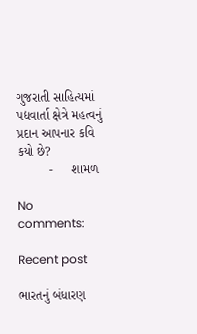ગુજરાતી સાહિત્યમાં પદ્યવાર્તા ક્ષેત્રે મહત્વનું પ્રદાન આપનાર કવિ કયો છે?
         -     શામળ

No comments:

Recent post

ભારતનું બંધારણ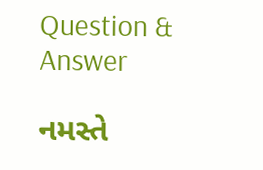Question & Answer

નમસ્તે